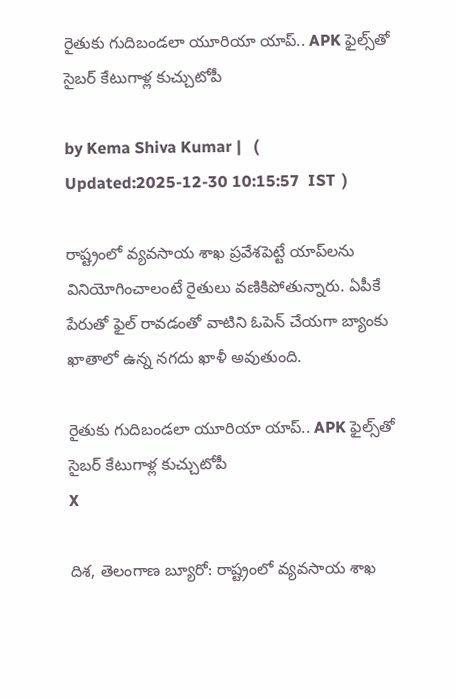రైతుకు గుదిబండలా యూరియా యాప్.. APK ఫైల్స్‌తో సైబర్ కేటుగాళ్ల కుచ్చుటోపీ

by Kema Shiva Kumar |   (  Updated:2025-12-30 10:15:57  IST  )

రాష్ట్రంలో వ్యవసాయ శాఖ ప్రవేశ‌పెట్టే యాప్‌లను వినియోగించాలంటే రైతులు వణికిపోతున్నారు. ఏపీకే పేరుతో ఫైల్ రావడంతో వాటిని ఓపెన్ చేయగా బ్యాంకు ఖాతాలో ఉన్న నగదు ఖాళీ అవుతుంది.

రైతుకు గుదిబండలా యూరియా యాప్.. APK ఫైల్స్‌తో సైబర్ కేటుగాళ్ల కుచ్చుటోపీ
X

దిశ, తెలంగాణ బ్యూరో: రాష్ట్రంలో వ్యవసాయ శాఖ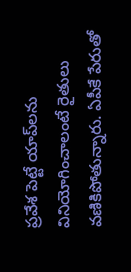ప్రవేశ పెట్టే యాప్‌లను వినియోగించాలంటే రైతులు వణికిపోతున్నారు. ఏపీకే పేరుతో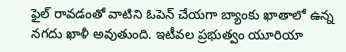ఫైల్ రావడంతో వాటిని ఓపెన్ చేయగా బ్యాంకు ఖాతాలో ఉన్న నగదు ఖాళీ అవుతుంది. ఇటీవల ప్రభుత్వం యూరియా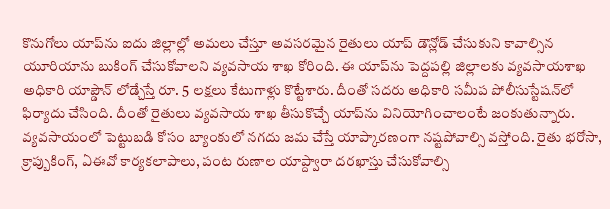కొనుగోలు యాప్‌ను ఐదు జిల్లాల్లో అమలు చేస్తూ అవసరమైన రైతులు యాప్ డౌన్లోడ్ చేసుకుని కావాల్సిన యూరియాను బుకింగ్ చేసుకోవాలని వ్యవసాయ శాఖ కోరింది. ఈ యాప్‌ను పెద్దపల్లి జిల్లాలకు వ్యవసాయశాఖ అధికారి యాప్డౌన్ లోడ్చేస్తే రూ. 5 లక్షలు కేటుగాళ్లు కొట్టేశారు. దీంతో సదరు అధికారి సమీప పోలీసుస్టేషన్‌లో ఫిర్యాదు చేసింది. దీంతో రైతులు వ్యవసాయ శాఖ తీసుకొచ్చే యాప్‌ను వినియోగించాలంటే జంకుతున్నారు. వ్యవసాయంలో పెట్టుబడి కోసం బ్యాంకులో నగదు జమ చేస్తే యాప్కారణంగా నష్టపోవాల్సి వస్తోంది. రైతు భరోసా, క్రాప్బుకింగ్, ఏఈవో కార్యకలాపాలు, పంట రుణాల యాప్ద్వారా దరఖాస్తు చేసుకోవాల్సి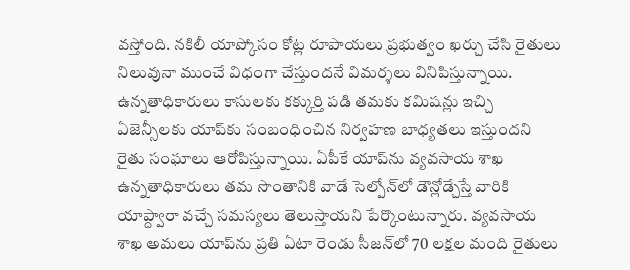వస్తోంది. నకిలీ యాప్కోసం కోట్ల రూపాయలు ప్రభుత్వం ఖర్చు చేసి రైతులు నిలువునా ముంచే విధంగా చేస్తుందనే విమర్శలు వినిపిస్తున్నాయి. ఉన్నతాధికారులు కాసులకు కక్కుర్తి పడి తమకు కమిషన్లు ఇచ్చి ఏజెన్సీలకు యాప్‌కు సంబంధించిన నిర్వహణ బాధ్యతలు ఇస్తుందని రైతు సంఘాలు ఆరోపిస్తున్నాయి. ఏపీకే యాప్‌ను వ్యవసాయ శాఖ ఉన్నతాధికారులు తమ సొంతానికి వాడే సెల్పోన్‌లో డౌన్లోడ్చేస్తే వారికి యాప్ద్వారా వచ్చే సమస్యలు తెలుస్తాయని పేర్కొంటున్నారు. వ్యవసాయ శాఖ అమలు యాప్‌ను ప్రతి ఏటా రెండు సీజన్‌లో 70 లక్షల మంది రైతులు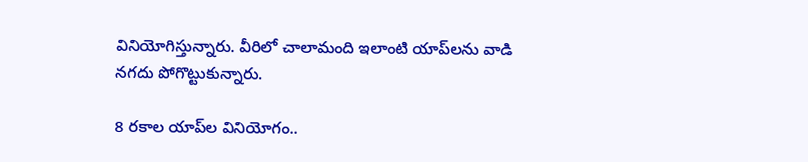వినియోగిస్తున్నారు. వీరిలో చాలామంది ఇలాంటి యాప్‌లను వాడి నగదు పోగొట్టుకున్నారు.

8 రకాల యాప్‌ల వినియోగం..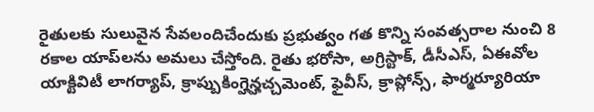రైతులకు సులువైన సేవలందిచేందుకు ప్రభుత్వం గత కొన్ని సంవత్సరాల నుంచి 8 రకాల యాప్‌లను అమలు చేస్తోంది. రైతు భరోసా, అగ్రి‌స్టాక్, డీసీఎస్‌, ఏఈవోల యాక్టివిటీ లాగర్యాప్, క్రాప్బుకింగ్హెన్హచ్చమెంట్, ఫైవీస్, క్రాప్లోన్స్‌, ఫార్మర్యూరియా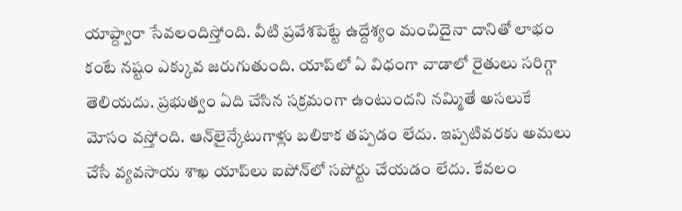యాప్ద్వారా సేవలందిస్తోంది. వీటి ప్రవేశపెట్టే ఉద్దేశ్యం మంచిదైనా దానితో లాభం కంటే నష్టం ఎక్కువ జరుగుతుంది. యాప్‌లో ఏ విధంగా వాడాలో రైతులు సరిగ్గా తెలియదు. ప్రభుత్వం ఏది చేసిన సక్రమంగా ఉంటుందని నమ్మితే అసలుకే మోసం వస్తోంది. ఆన్‌లైన్కేటుగాళ్లు బలికాక తప్పడం లేదు. ఇప్పటివరకు అమలు చేసే వ్యవసాయ శాఖ యాప్‌లు ఐ‌పోన్‌లో సపోర్టు చేయడం లేదు. కేవలం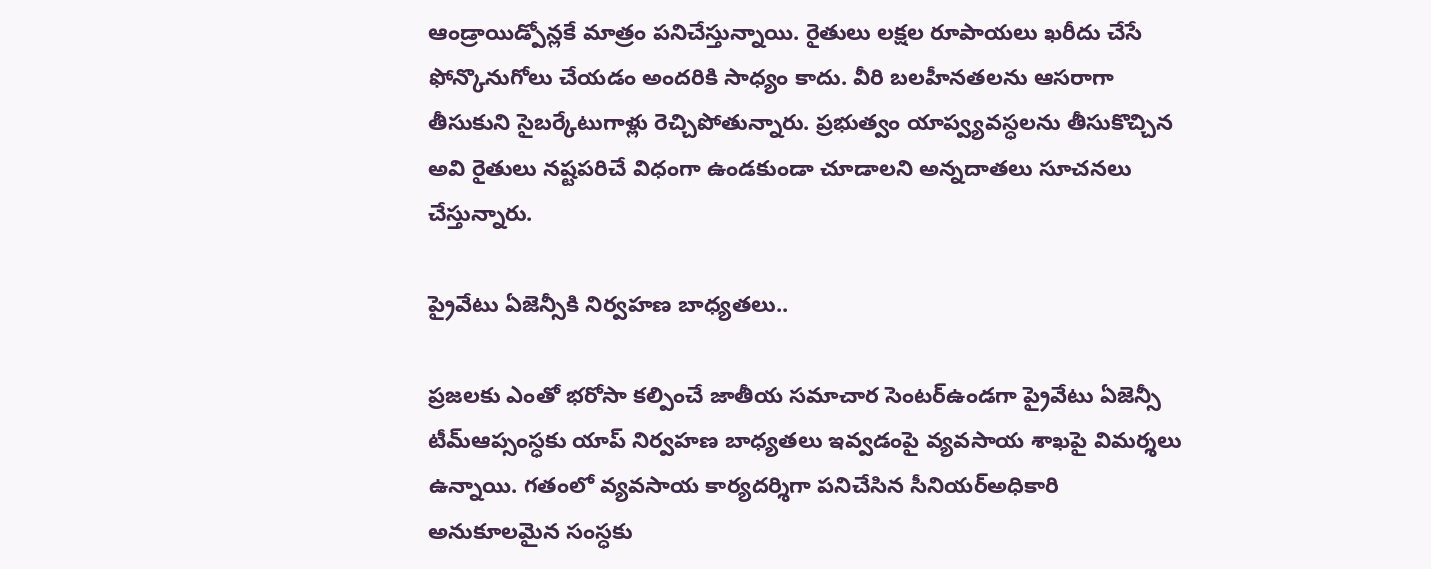ఆండ్రాయిడ్పోన్లకే మాత్రం పనిచేస్తున్నాయి. రైతులు లక్షల రూపాయలు ఖరీదు చేసే ఫోన్కొనుగోలు చేయడం అందరికి సాధ్యం కాదు. వీరి బలహీనతలను ఆసరాగా తీసుకుని సైబర్కేటుగాళ్లు రెచ్చిపోతున్నారు. ప్రభుత్వం యాప్వ్యవస్ధలను తీసుకొచ్చిన అవి రైతులు నష్టపరిచే విధంగా ఉండకుండా చూడాలని అన్నదాతలు సూచనలు చేస్తున్నారు.

ప్రైవేటు ఏజెన్సీకి నిర్వహణ బాధ్యతలు..

ప్రజలకు ఎంతో భరోసా కల్పించే జాతీయ సమాచార సెంటర్ఉండగా ప్రైవేటు ఏజెన్సీ టీమ్ఆప్సంస్ధకు యాప్ నిర్వహణ బాధ్యతలు ఇవ్వడంపై వ్యవసాయ శాఖపై విమర్శలు ఉన్నాయి. గతంలో వ్యవసాయ కార్యదర్శిగా పనిచేసిన సీనియర్అధికారి అనుకూలమైన సంస్ధకు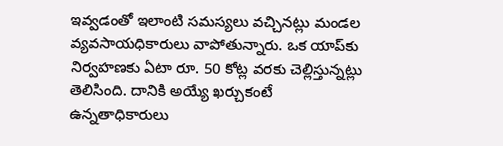ఇవ్వడంతో ఇలాంటి సమస్యలు వచ్చినట్లు మండల వ్యవసాయధికారులు వాపోతున్నారు. ఒక యాప్‌కు నిర్వహణకు ఏటా రూ. 50 కోట్ల వరకు చెల్లిస్తున్నట్లు తెలిసింది. దానికి అయ్యే ఖర్చుకంటే ఉన్నతాధికారులు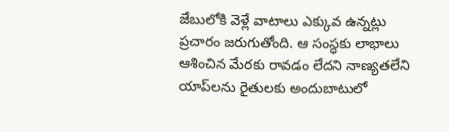జేబులోకి వెళ్లే వాటాలు ఎక్కువ ఉన్నట్లు ప్రచారం జరుగుతోంది. ఆ సంస్ధకు లాభాలు ఆశించిన మేరకు రావడం లేదని నాణ్యతలేని యాప్‌లను రైతులకు అందుబాటులో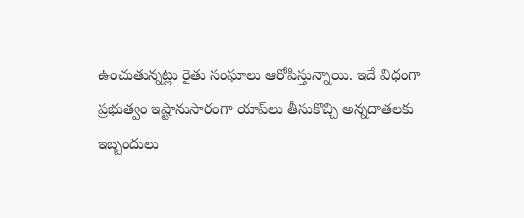ఉంచుతున్నట్లు రైతు సంఘాలు ఆరోపిస్తున్నాయి. ఇదే విధంగా ప్రభుత్వం ఇష్టానుసారంగా యాప్‌లు తీసుకొచ్చి అన్నదాతలకు ఇబ్బందులు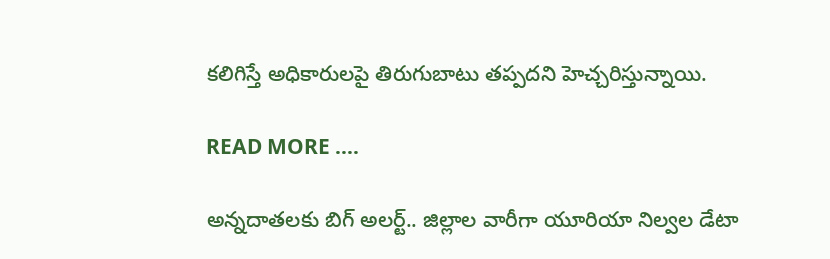కలిగిస్తే అధికారులపై తిరుగుబాటు తప్పదని హెచ్చరిస్తున్నాయి.

READ MORE ....

అన్నదాతలకు బిగ్ అలర్ట్.. జిల్లాల వారీగా యూరియా నిల్వల డేటా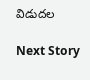విడుదల

Next Story